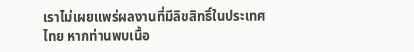เราไม่เผยแพร่ผลงานที่มีลิขสิทธิ์ในประเทศไทย หากท่านพบเนื้อ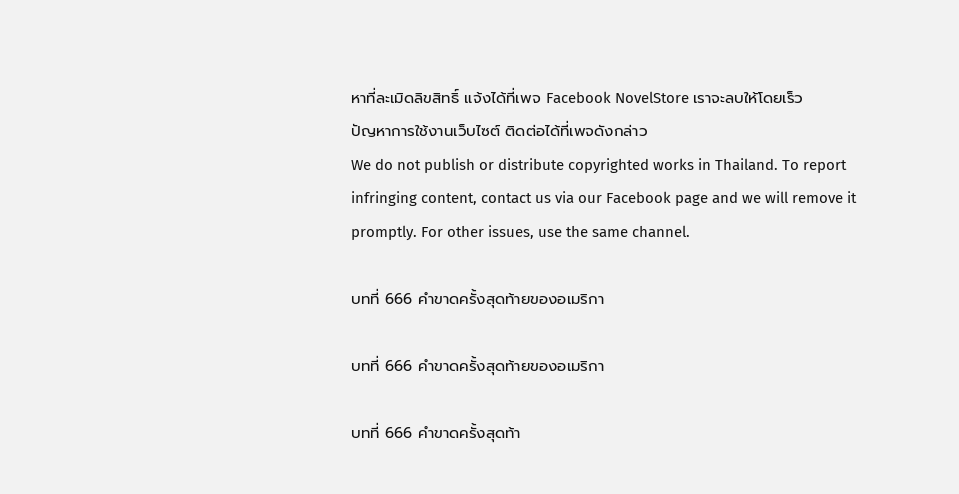หาที่ละเมิดลิขสิทธิ์ แจ้งได้ที่เพจ Facebook NovelStore เราจะลบให้โดยเร็ว
ปัญหาการใช้งานเว็บไซต์ ติดต่อได้ที่เพจดังกล่าว
We do not publish or distribute copyrighted works in Thailand. To report infringing content, contact us via our Facebook page and we will remove it promptly. For other issues, use the same channel.

บทที่ 666 คำขาดครั้งสุดท้ายของอเมริกา

บทที่ 666 คำขาดครั้งสุดท้ายของอเมริกา

บทที่ 666 คำขาดครั้งสุดท้า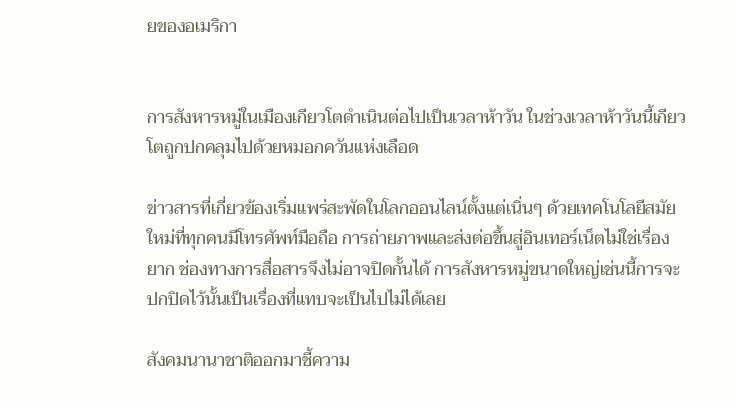ยของอเมริกา


การสังหารหมู่ในเมืองเกียวโตดำเนินต่อไปเป็นเวลาห้าวัน ในช่วงเวลาห้าวันนี้เกียวโตถูกปกคลุมไปด้วยหมอกควันแห่งเลือด

ข่าวสารที่เกี่ยวข้องเริ่มแพร่สะพัดในโลกออนไลน์ตั้งแต่เนิ่นๆ ด้วยเทคโนโลยีสมัยใหม่ที่ทุกคนมีโทรศัพท์มือถือ การถ่ายภาพและส่งต่อขึ้นสู่อินเทอร์เน็ตไม่ใช่เรื่องยาก ช่องทางการสื่อสารจึงไม่อาจปิดกั้นได้ การสังหารหมู่ขนาดใหญ่เช่นนี้การจะปกปิดไว้นั้นเป็นเรื่องที่แทบจะเป็นไปไม่ได้เลย

สังคมนานาชาติออกมาชี้ความ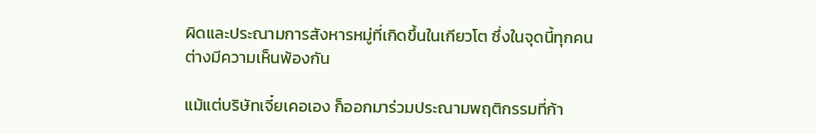ผิดและประณามการสังหารหมู่ที่เกิดขึ้นในเกียวโต ซึ่งในจุดนี้ทุกคนต่างมีความเห็นพ้องกัน

แม้แต่บริษัทเจี๋ยเคอเอง ก็ออกมาร่วมประณามพฤติกรรมที่ก้า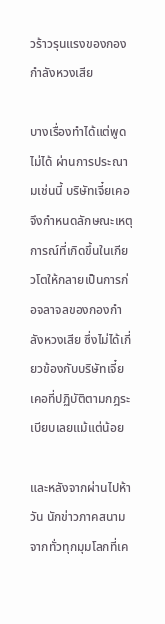วร้าวรุนแรงของกองกำลังหวงเสีย

บางเรื่องทำได้แต่พูดไม่ได้ ผ่านการประณามเช่นนี้ บริษัทเจี๋ยเคอจึงกำหนดลักษณะเหตุการณ์ที่เกิดขึ้นในเกียวโตให้กลายเป็นการก่อจลาจลของกองกำลังหวงเสีย ซึ่งไม่ได้เกี่ยวข้องกับบริษัทเจี๋ยเคอที่ปฏิบัติตามกฎระเบียบเลยแม้แต่น้อย

และหลังจากผ่านไปห้าวัน นักข่าวภาคสนามจากทั่วทุกมุมโลกที่เค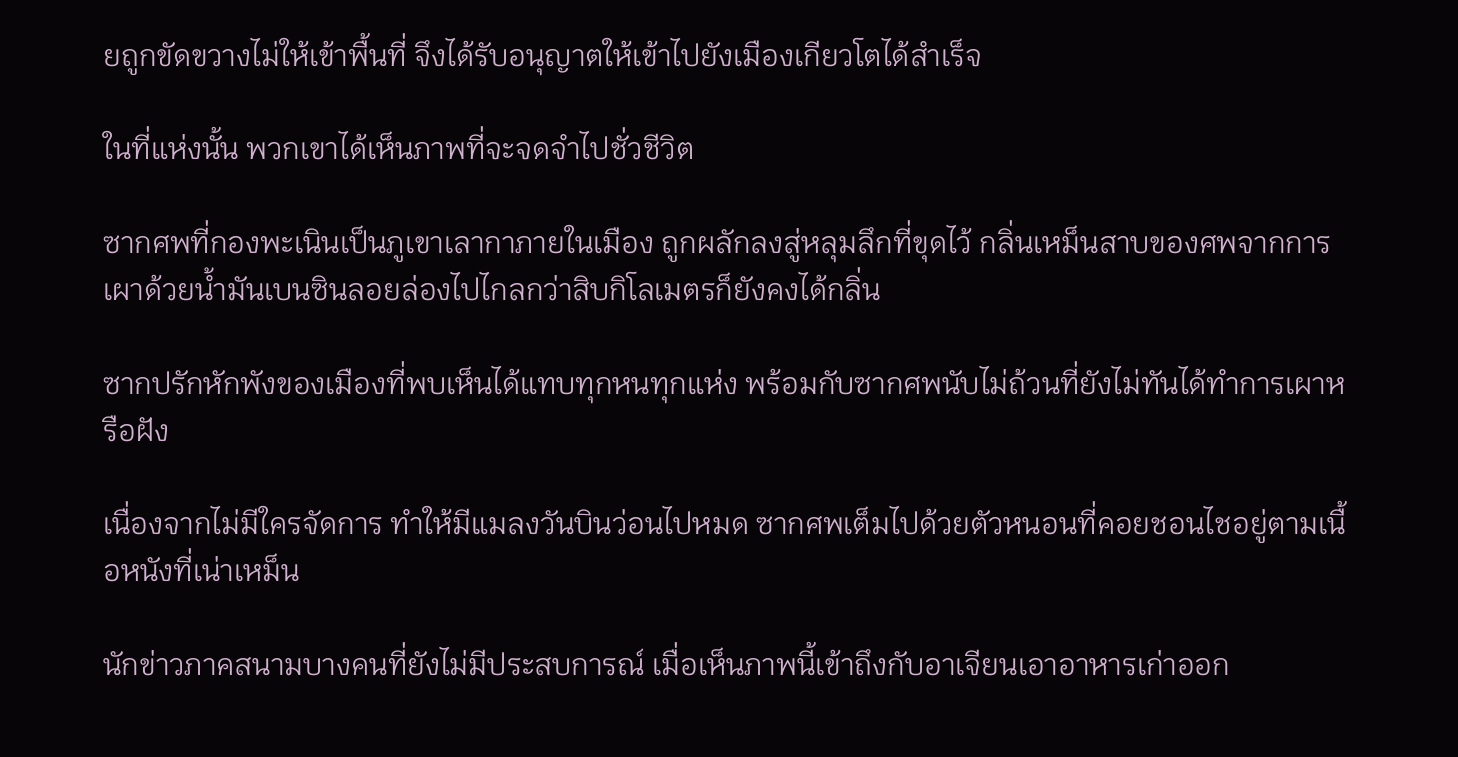ยถูกขัดขวางไม่ให้เข้าพื้นที่ จึงได้รับอนุญาตให้เข้าไปยังเมืองเกียวโตได้สำเร็จ

ในที่แห่งนั้น พวกเขาได้เห็นภาพที่จะจดจำไปชั่วชีวิต

ซากศพที่กองพะเนินเป็นภูเขาเลากาภายในเมือง ถูกผลักลงสู่หลุมลึกที่ขุดไว้ กลิ่นเหม็นสาบของศพจากการเผาด้วยน้ำมันเบนซินลอยล่องไปไกลกว่าสิบกิโลเมตรก็ยังคงได้กลิ่น

ซากปรักหักพังของเมืองที่พบเห็นได้แทบทุกหนทุกแห่ง พร้อมกับซากศพนับไม่ถ้วนที่ยังไม่ทันได้ทำการเผาหรือฝัง

เนื่องจากไม่มีใครจัดการ ทำให้มีแมลงวันบินว่อนไปหมด ซากศพเต็มไปด้วยตัวหนอนที่คอยชอนไชอยู่ตามเนื้อหนังที่เน่าเหม็น

นักข่าวภาคสนามบางคนที่ยังไม่มีประสบการณ์ เมื่อเห็นภาพนี้เข้าถึงกับอาเจียนเอาอาหารเก่าออก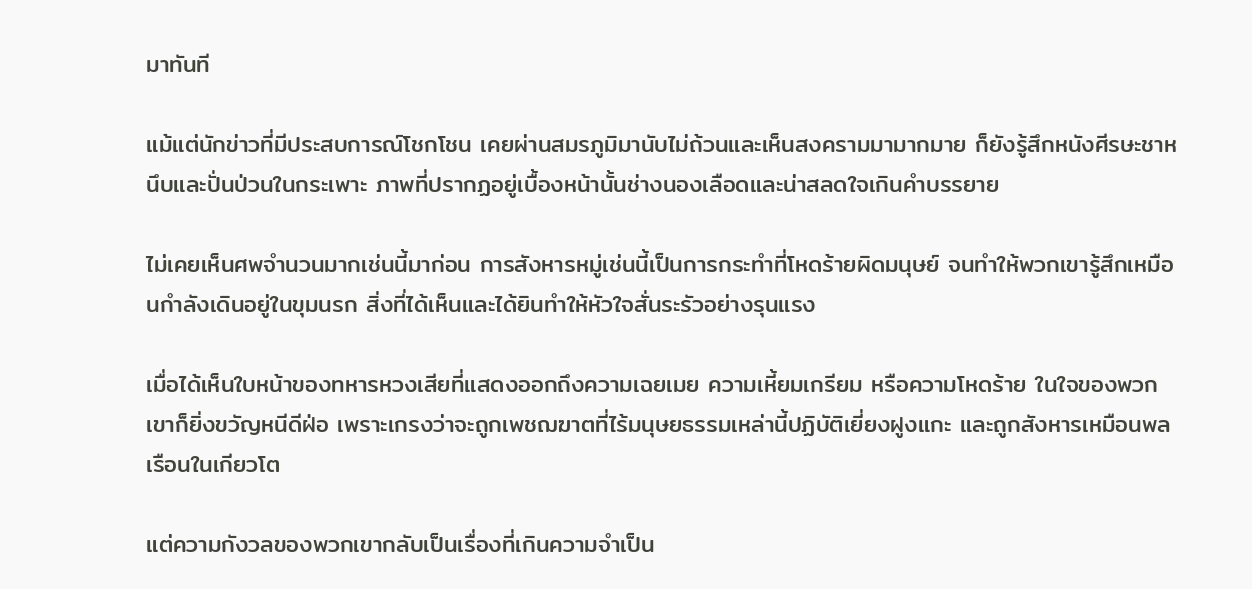มาทันที

แม้แต่นักข่าวที่มีประสบการณ์โชกโชน เคยผ่านสมรภูมิมานับไม่ถ้วนและเห็นสงครามมามากมาย ก็ยังรู้สึกหนังศีรษะชาหนึบและปั่นป่วนในกระเพาะ ภาพที่ปรากฏอยู่เบื้องหน้านั้นช่างนองเลือดและน่าสลดใจเกินคำบรรยาย

ไม่เคยเห็นศพจำนวนมากเช่นนี้มาก่อน การสังหารหมู่เช่นนี้เป็นการกระทำที่โหดร้ายผิดมนุษย์ จนทำให้พวกเขารู้สึกเหมือนกำลังเดินอยู่ในขุมนรก สิ่งที่ได้เห็นและได้ยินทำให้หัวใจสั่นระรัวอย่างรุนแรง

เมื่อได้เห็นใบหน้าของทหารหวงเสียที่แสดงออกถึงความเฉยเมย ความเหี้ยมเกรียม หรือความโหดร้าย ในใจของพวกเขาก็ยิ่งขวัญหนีดีฝ่อ เพราะเกรงว่าจะถูกเพชฌฆาตที่ไร้มนุษยธรรมเหล่านี้ปฏิบัติเยี่ยงฝูงแกะ และถูกสังหารเหมือนพลเรือนในเกียวโต

แต่ความกังวลของพวกเขากลับเป็นเรื่องที่เกินความจำเป็น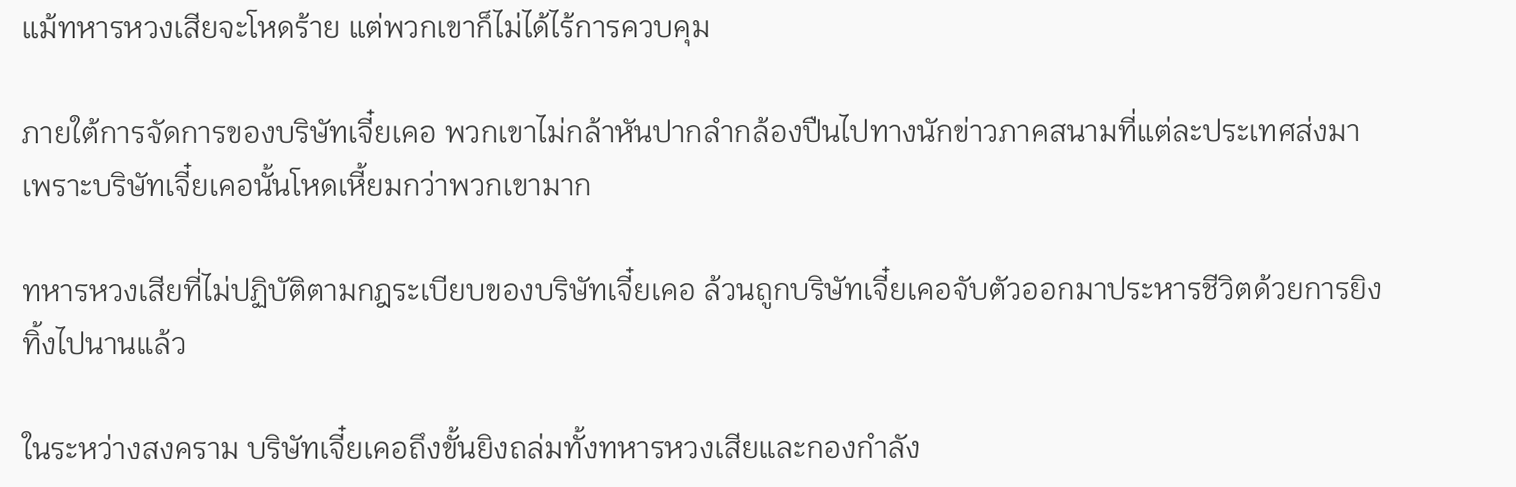แม้ทหารหวงเสียจะโหดร้าย แต่พวกเขาก็ไม่ได้ไร้การควบคุม

ภายใต้การจัดการของบริษัทเจี๋ยเคอ พวกเขาไม่กล้าหันปากลำกล้องปืนไปทางนักข่าวภาคสนามที่แต่ละประเทศส่งมา เพราะบริษัทเจี๋ยเคอนั้นโหดเหี้ยมกว่าพวกเขามาก

ทหารหวงเสียที่ไม่ปฏิบัติตามกฎระเบียบของบริษัทเจี๋ยเคอ ล้วนถูกบริษัทเจี๋ยเคอจับตัวออกมาประหารชีวิตด้วยการยิงทิ้งไปนานแล้ว

ในระหว่างสงคราม บริษัทเจี๋ยเคอถึงขั้นยิงถล่มทั้งทหารหวงเสียและกองกำลัง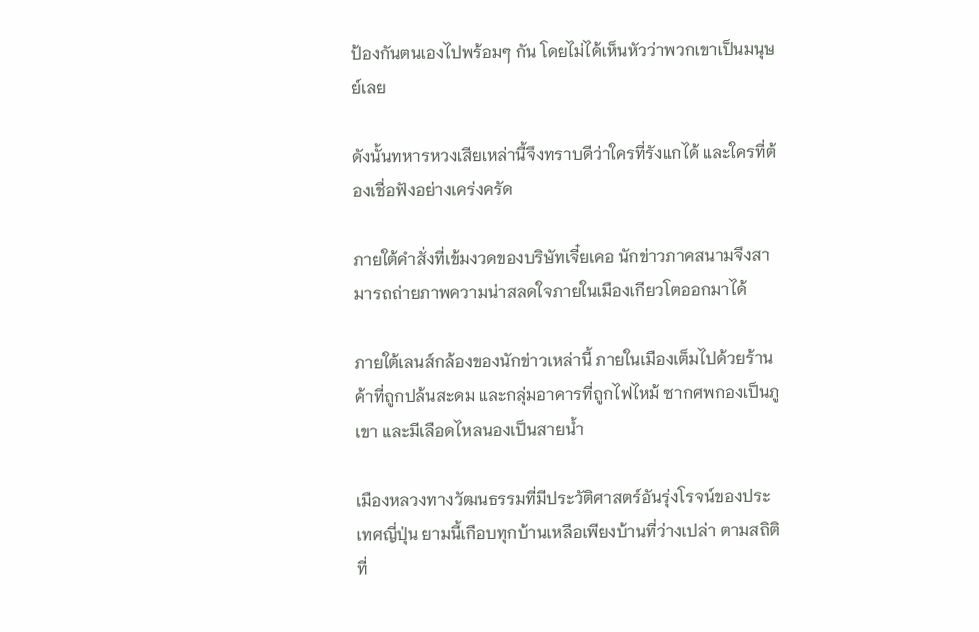ป้องกันตนเองไปพร้อมๆ กัน โดยไม่ได้เห็นหัวว่าพวกเขาเป็นมนุษย์เลย

ดังนั้นทหารหวงเสียเหล่านี้จึงทราบดีว่าใครที่รังแกได้ และใครที่ต้องเชื่อฟังอย่างเคร่งครัด

ภายใต้คำสั่งที่เข้มงวดของบริษัทเจี๋ยเคอ นักข่าวภาคสนามจึงสามารถถ่ายภาพความน่าสลดใจภายในเมืองเกียวโตออกมาได้

ภายใต้เลนส์กล้องของนักข่าวเหล่านี้ ภายในเมืองเต็มไปด้วยร้านค้าที่ถูกปล้นสะดม และกลุ่มอาคารที่ถูกไฟไหม้ ซากศพกองเป็นภูเขา และมีเลือดไหลนองเป็นสายน้ำ

เมืองหลวงทางวัฒนธรรมที่มีประวัติศาสตร์อันรุ่งโรจน์ของประเทศญี่ปุ่น ยามนี้เกือบทุกบ้านเหลือเพียงบ้านที่ว่างเปล่า ตามสถิติที่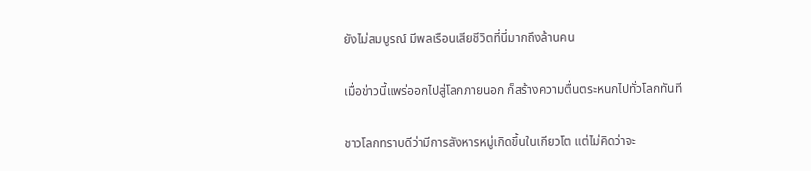ยังไม่สมบูรณ์ มีพลเรือนเสียชีวิตที่นี่มากถึงล้านคน

เมื่อข่าวนี้แพร่ออกไปสู่โลกภายนอก ก็สร้างความตื่นตระหนกไปทั่วโลกทันที

ชาวโลกทราบดีว่ามีการสังหารหมู่เกิดขึ้นในเกียวโต แต่ไม่คิดว่าจะ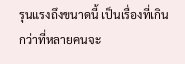รุนแรงถึงขนาดนี้ เป็นเรื่องที่เกินกว่าที่หลายคนจะ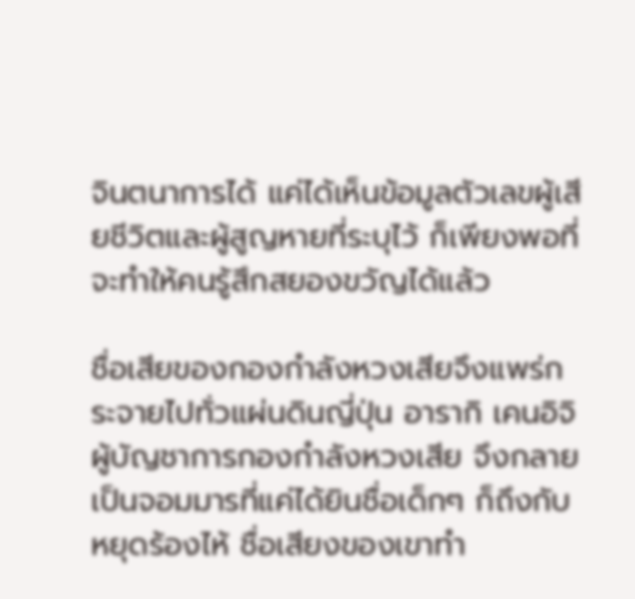จินตนาการได้ แค่ได้เห็นข้อมูลตัวเลขผู้เสียชีวิตและผู้สูญหายที่ระบุไว้ ก็เพียงพอที่จะทำให้คนรู้สึกสยองขวัญได้แล้ว

ชื่อเสียของกองกำลังหวงเสียจึงแพร่กระจายไปทั่วแผ่นดินญี่ปุ่น อารากิ เคนอิจิ ผู้บัญชาการกองกำลังหวงเสีย จึงกลายเป็นจอมมารที่แค่ได้ยินชื่อเด็กๆ ก็ถึงกับหยุดร้องไห้ ชื่อเสียงของเขาทำ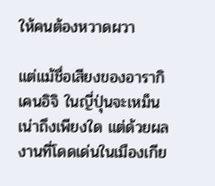ให้คนต้องหวาดผวา

แต่แม้ชื่อเสียงของอารากิ เคนอิจิ ในญี่ปุ่นจะเหม็นเน่าถึงเพียงใด แต่ด้วยผลงานที่โดดเด่นในเมืองเกีย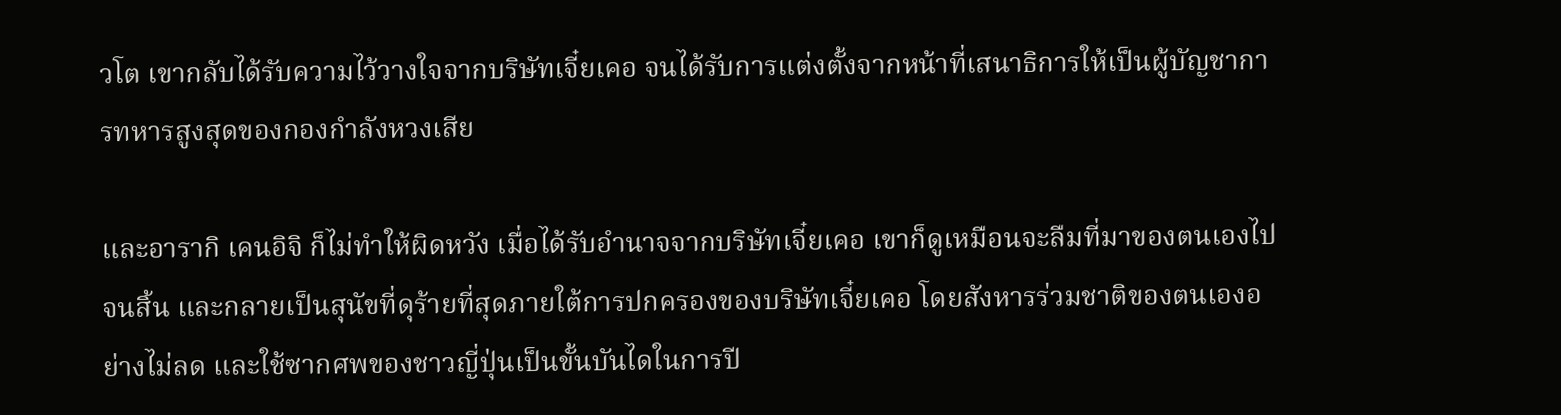วโต เขากลับได้รับความไว้วางใจจากบริษัทเจี๋ยเคอ จนได้รับการแต่งตั้งจากหน้าที่เสนาธิการให้เป็นผู้บัญชาการทหารสูงสุดของกองกำลังหวงเสีย

และอารากิ เคนอิจิ ก็ไม่ทำให้ผิดหวัง เมื่อได้รับอำนาจจากบริษัทเจี๋ยเคอ เขาก็ดูเหมือนจะลืมที่มาของตนเองไปจนสิ้น และกลายเป็นสุนัขที่ดุร้ายที่สุดภายใต้การปกครองของบริษัทเจี๋ยเคอ โดยสังหารร่วมชาติของตนเองอย่างไม่ลด และใช้ซากศพของชาวญี่ปุ่นเป็นขั้นบันไดในการปี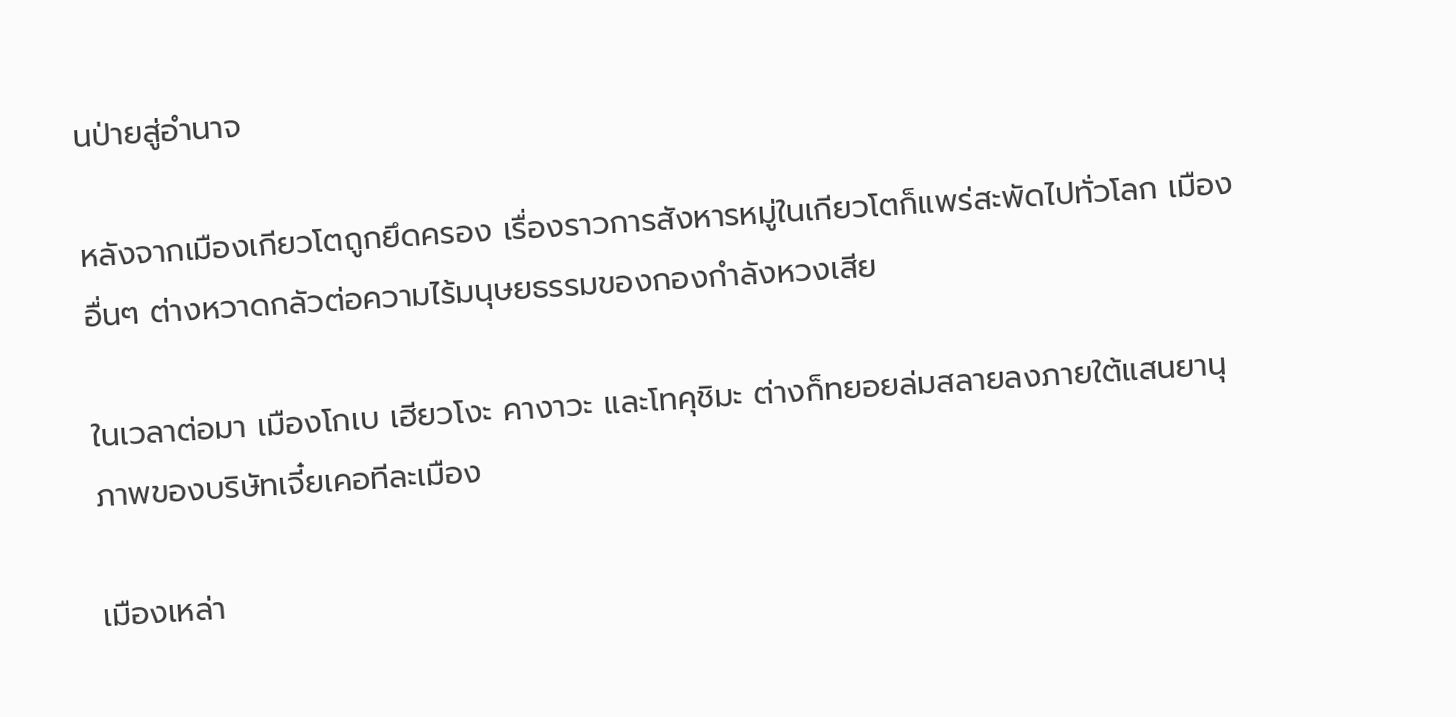นป่ายสู่อำนาจ

หลังจากเมืองเกียวโตถูกยึดครอง เรื่องราวการสังหารหมู่ในเกียวโตก็แพร่สะพัดไปทั่วโลก เมืองอื่นๆ ต่างหวาดกลัวต่อความไร้มนุษยธรรมของกองกำลังหวงเสีย

ในเวลาต่อมา เมืองโกเบ เฮียวโงะ คางาวะ และโทคุชิมะ ต่างก็ทยอยล่มสลายลงภายใต้แสนยานุภาพของบริษัทเจี๋ยเคอทีละเมือง

เมืองเหล่า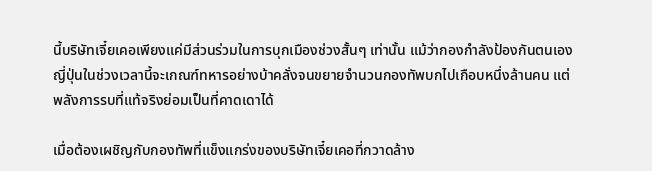นี้บริษัทเจี๋ยเคอเพียงแค่มีส่วนร่วมในการบุกเมืองช่วงสั้นๆ เท่านั้น แม้ว่ากองกำลังป้องกันตนเองญี่ปุ่นในช่วงเวลานี้จะเกณฑ์ทหารอย่างบ้าคลั่งจนขยายจำนวนกองทัพบกไปเกือบหนึ่งล้านคน แต่พลังการรบที่แท้จริงย่อมเป็นที่คาดเดาได้

เมื่อต้องเผชิญกับกองทัพที่แข็งแกร่งของบริษัทเจี๋ยเคอที่กวาดล้าง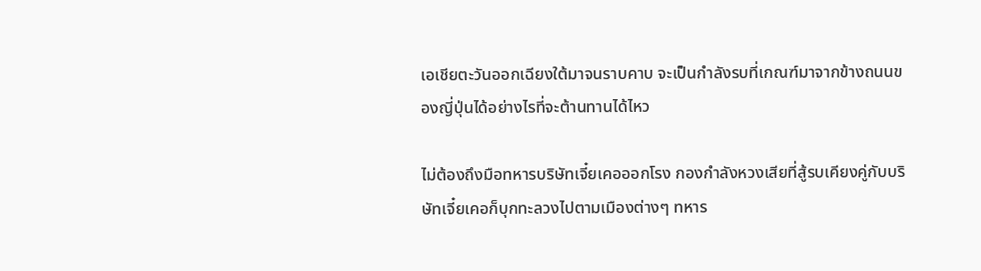เอเชียตะวันออกเฉียงใต้มาจนราบคาบ จะเป็นกำลังรบที่เกณฑ์มาจากข้างถนนของญี่ปุ่นได้อย่างไรที่จะต้านทานได้ไหว

ไม่ต้องถึงมือทหารบริษัทเจี๋ยเคอออกโรง กองกำลังหวงเสียที่สู้รบเคียงคู่กับบริษัทเจี๋ยเคอก็บุกทะลวงไปตามเมืองต่างๆ ทหาร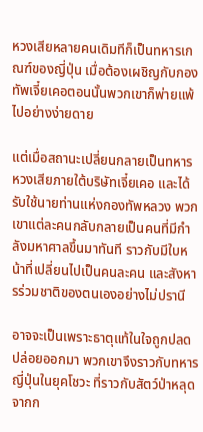หวงเสียหลายคนเดิมทีก็เป็นทหารเกณฑ์ของญี่ปุ่น เมื่อต้องเผชิญกับกองทัพเจี๋ยเคอตอนนั้นพวกเขาก็พ่ายแพ้ไปอย่างง่ายดาย

แต่เมื่อสถานะเปลี่ยนกลายเป็นทหารหวงเสียภายใต้บริษัทเจี๋ยเคอ และได้รับใช้นายท่านแห่งกองทัพหลวง พวกเขาแต่ละคนกลับกลายเป็นคนที่มีกำลังมหาศาลขึ้นมาทันที ราวกับมีใบหน้าที่เปลี่ยนไปเป็นคนละคน และสังหารร่วมชาติของตนเองอย่างไม่ปรานี

อาจจะเป็นเพราะธาตุแท้ในใจถูกปลดปล่อยออกมา พวกเขาจึงราวกับทหารญี่ปุ่นในยุคโชวะ ที่ราวกับสัตว์ป่าหลุดจากก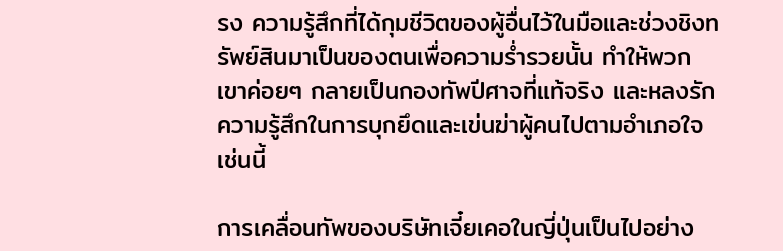รง ความรู้สึกที่ได้กุมชีวิตของผู้อื่นไว้ในมือและช่วงชิงทรัพย์สินมาเป็นของตนเพื่อความร่ำรวยนั้น ทำให้พวกเขาค่อยๆ กลายเป็นกองทัพปีศาจที่แท้จริง และหลงรักความรู้สึกในการบุกยึดและเข่นฆ่าผู้คนไปตามอำเภอใจเช่นนี้

การเคลื่อนทัพของบริษัทเจี๋ยเคอในญี่ปุ่นเป็นไปอย่าง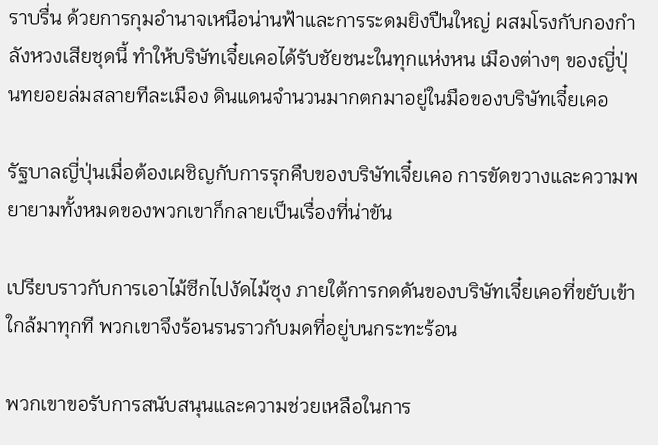ราบรื่น ด้วยการกุมอำนาจเหนือน่านฟ้าและการระดมยิงปืนใหญ่ ผสมโรงกับกองกำลังหวงเสียชุดนี้ ทำให้บริษัทเจี๋ยเคอได้รับชัยชนะในทุกแห่งหน เมืองต่างๆ ของญี่ปุ่นทยอยล่มสลายทีละเมือง ดินแดนจำนวนมากตกมาอยู่ในมือของบริษัทเจี๋ยเคอ

รัฐบาลญี่ปุ่นเมื่อต้องเผชิญกับการรุกคืบของบริษัทเจี๋ยเคอ การขัดขวางและความพยายามทั้งหมดของพวกเขาก็กลายเป็นเรื่องที่น่าขัน

เปรียบราวกับการเอาไม้ซีกไปงัดไม้ซุง ภายใต้การกดดันของบริษัทเจี๋ยเคอที่ขยับเข้าใกล้มาทุกที พวกเขาจึงร้อนรนราวกับมดที่อยู่บนกระทะร้อน

พวกเขาขอรับการสนับสนุนและความช่วยเหลือในการ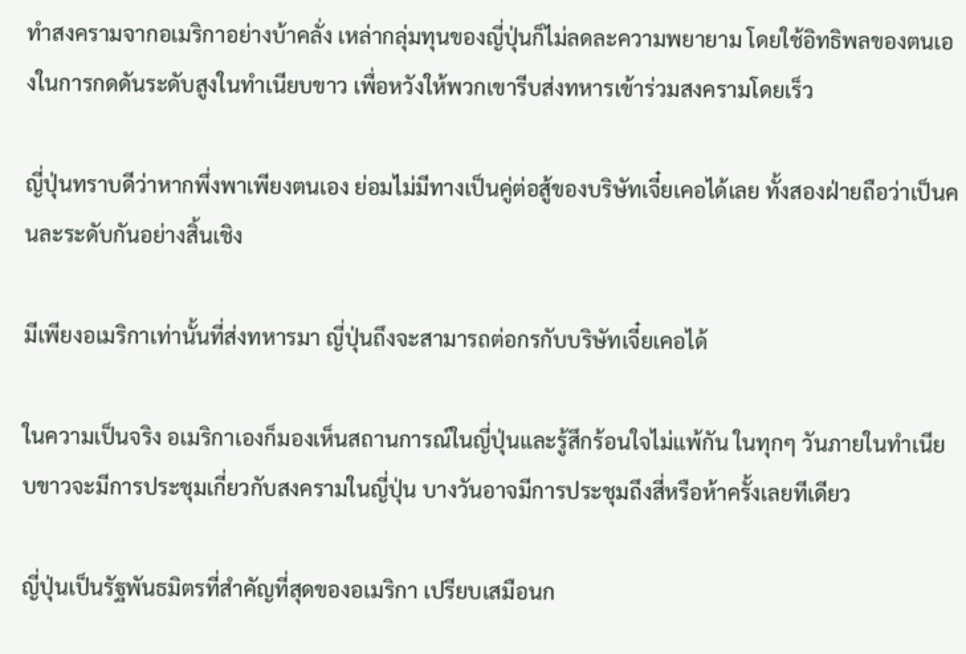ทำสงครามจากอเมริกาอย่างบ้าคลั่ง เหล่ากลุ่มทุนของญี่ปุ่นก็ไม่ลดละความพยายาม โดยใช้อิทธิพลของตนเองในการกดดันระดับสูงในทำเนียบขาว เพื่อหวังให้พวกเขารีบส่งทหารเข้าร่วมสงครามโดยเร็ว

ญี่ปุ่นทราบดีว่าหากพึ่งพาเพียงตนเอง ย่อมไม่มีทางเป็นคู่ต่อสู้ของบริษัทเจี๋ยเคอได้เลย ทั้งสองฝ่ายถือว่าเป็นคนละระดับกันอย่างสิ้นเชิง

มีเพียงอเมริกาเท่านั้นที่ส่งทหารมา ญี่ปุ่นถึงจะสามารถต่อกรกับบริษัทเจี๋ยเคอได้

ในความเป็นจริง อเมริกาเองก็มองเห็นสถานการณ์ในญี่ปุ่นและรู้สึกร้อนใจไม่แพ้กัน ในทุกๆ วันภายในทำเนียบขาวจะมีการประชุมเกี่ยวกับสงครามในญี่ปุ่น บางวันอาจมีการประชุมถึงสี่หรือห้าครั้งเลยทีเดียว

ญี่ปุ่นเป็นรัฐพันธมิตรที่สำคัญที่สุดของอเมริกา เปรียบเสมือนก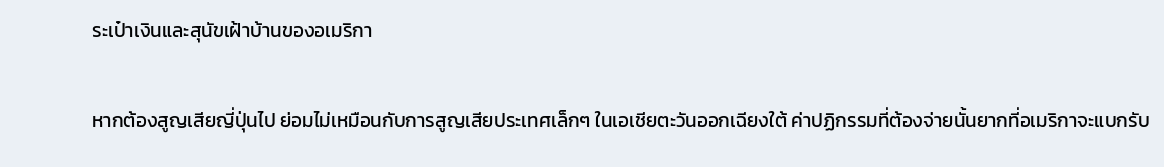ระเป๋าเงินและสุนัขเฝ้าบ้านของอเมริกา

หากต้องสูญเสียญี่ปุ่นไป ย่อมไม่เหมือนกับการสูญเสียประเทศเล็กๆ ในเอเชียตะวันออกเฉียงใต้ ค่าปฏิกรรมที่ต้องจ่ายนั้นยากที่อเมริกาจะแบกรับ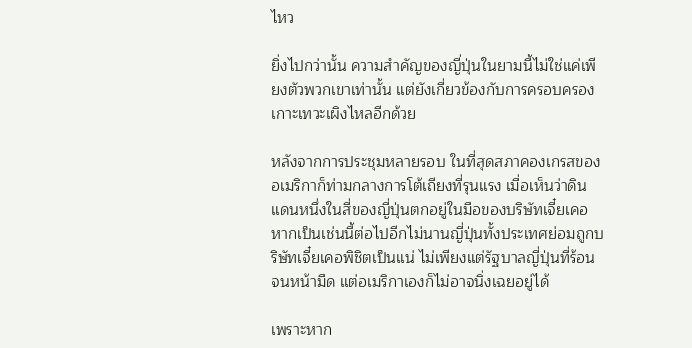ไหว

ยิ่งไปกว่านั้น ความสำคัญของญี่ปุ่นในยามนี้ไม่ใช่แค่เพียงตัวพวกเขาเท่านั้น แต่ยังเกี่ยวข้องกับการครอบครองเกาะเทวะเผิงไหลอีกด้วย

หลังจากการประชุมหลายรอบ ในที่สุดสภาคองเกรสของอเมริกาก็ท่ามกลางการโต้เถียงที่รุนแรง เมื่อเห็นว่าดินแดนหนึ่งในสี่ของญี่ปุ่นตกอยู่ในมือของบริษัทเจี๋ยเคอ หากเป็นเช่นนี้ต่อไปอีกไม่นานญี่ปุ่นทั้งประเทศย่อมถูกบริษัทเจี๋ยเคอพิชิตเป็นแน่ ไม่เพียงแต่รัฐบาลญี่ปุ่นที่ร้อนจนหน้ามืด แต่อเมริกาเองก็ไม่อาจนิ่งเฉยอยู่ได้

เพราะหาก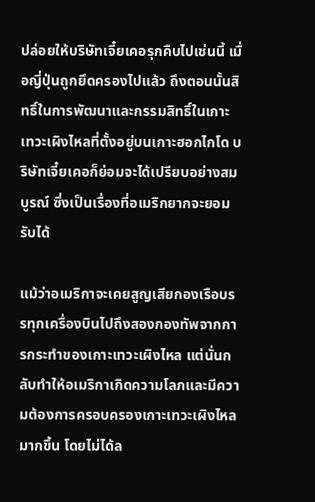ปล่อยให้บริษัทเจี๋ยเคอรุกคืบไปเช่นนี้ เมื่อญี่ปุ่นถูกยึดครองไปแล้ว ถึงตอนนั้นสิทธิ์ในการพัฒนาและกรรมสิทธิ์ในเกาะเทวะเผิงไหลที่ตั้งอยู่บนเกาะฮอกไกโด บริษัทเจี๋ยเคอก็ย่อมจะได้เปรียบอย่างสมบูรณ์ ซึ่งเป็นเรื่องที่อเมริกยากจะยอมรับได้

แม้ว่าอเมริกาจะเคยสูญเสียกองเรือบรรทุกเครื่องบินไปถึงสองกองทัพจากการกระทำของเกาะเทวะเผิงไหล แต่นั่นกลับทำให้อเมริกาเกิดความโลภและมีความต้องการครอบครองเกาะเทวะเผิงไหลมากขึ้น โดยไม่ได้ล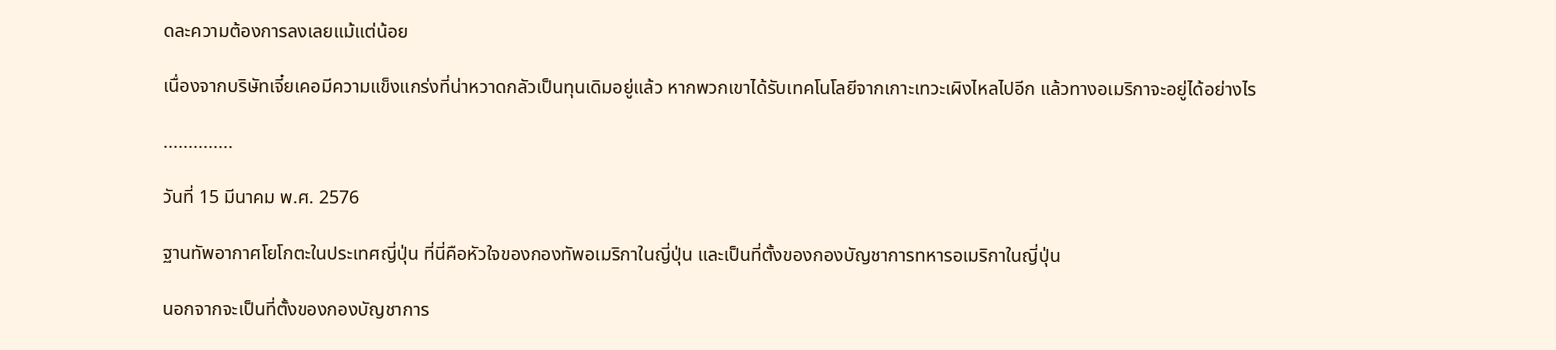ดละความต้องการลงเลยแม้แต่น้อย

เนื่องจากบริษัทเจี๋ยเคอมีความแข็งแกร่งที่น่าหวาดกลัวเป็นทุนเดิมอยู่แล้ว หากพวกเขาได้รับเทคโนโลยีจากเกาะเทวะเผิงไหลไปอีก แล้วทางอเมริกาจะอยู่ได้อย่างไร

..............

วันที่ 15 มีนาคม พ.ศ. 2576

ฐานทัพอากาศโยโกตะในประเทศญี่ปุ่น ที่นี่คือหัวใจของกองทัพอเมริกาในญี่ปุ่น และเป็นที่ตั้งของกองบัญชาการทหารอเมริกาในญี่ปุ่น

นอกจากจะเป็นที่ตั้งของกองบัญชาการ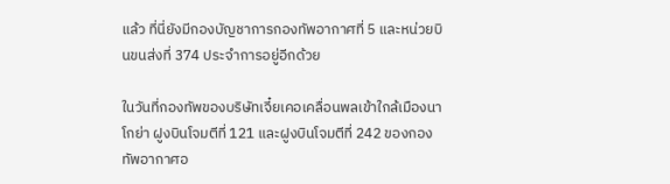แล้ว ที่นี่ยังมีกองบัญชาการกองทัพอากาศที่ 5 และหน่วยบินขนส่งที่ 374 ประจำการอยู่อีกด้วย

ในวันที่กองทัพของบริษัทเจี๋ยเคอเคลื่อนพลเข้าใกล้เมืองนาโกย่า ฝูงบินโจมตีที่ 121 และฝูงบินโจมตีที่ 242 ของกองทัพอากาศอ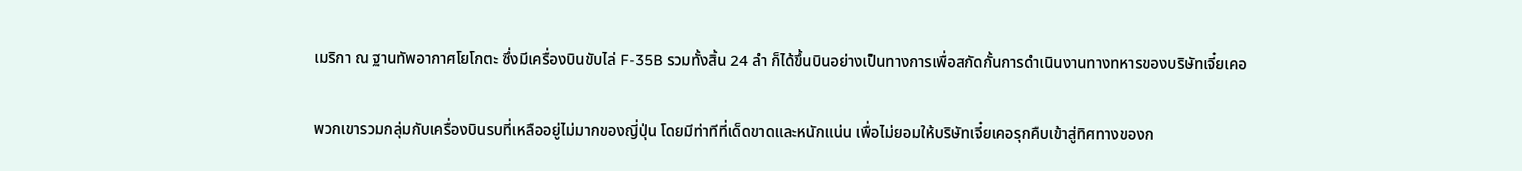เมริกา ณ ฐานทัพอากาศโยโกตะ ซึ่งมีเครื่องบินขับไล่ F-35B รวมทั้งสิ้น 24 ลำ ก็ได้ขึ้นบินอย่างเป็นทางการเพื่อสกัดกั้นการดำเนินงานทางทหารของบริษัทเจี๋ยเคอ

พวกเขารวมกลุ่มกับเครื่องบินรบที่เหลืออยู่ไม่มากของญี่ปุ่น โดยมีท่าทีที่เด็ดขาดและหนักแน่น เพื่อไม่ยอมให้บริษัทเจี๋ยเคอรุกคืบเข้าสู่ทิศทางของก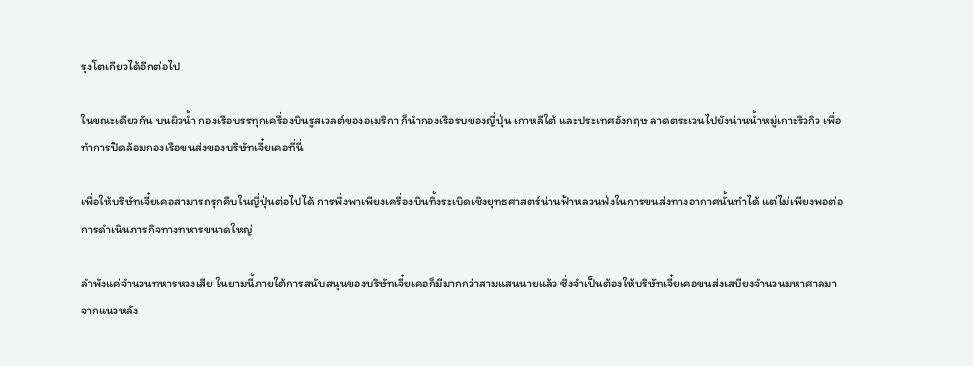รุงโตเกียวได้อีกต่อไป

ในขณะเดียวกัน บนผิวน้ำ กองเรือบรรทุกเครื่องบินรูสเวลต์ของอเมริกา ก็นำกองเรือรบของญี่ปุ่น เกาหลีใต้ และประเทศอังกฤษ ลาดตระเวนไปยังน่านน้ำหมู่เกาะริวกิว เพื่อทำการปิดล้อมกองเรือขนส่งของบริษัทเจี๋ยเคอที่นี่

เพื่อให้บริษัทเจี๋ยเคอสามารถรุกคืบในญี่ปุ่นต่อไปได้ การพึ่งพาเพียงเครื่องบินทิ้งระเบิดเชิงยุทธศาสตร์น่านฟ้าหลวนฟ่งในการขนส่งทางอากาศนั้นทำได้ แต่ไม่เพียงพอต่อการดำเนินภารกิจทางทหารขนาดใหญ่

ลำพังแค่จำนวนทหารหวงเสีย ในยามนี้ภายใต้การสนับสนุนของบริษัทเจี๋ยเคอก็มีมากกว่าสามแสนนายแล้ว ซึ่งจำเป็นต้องให้บริษัทเจี๋ยเคอขนส่งเสบียงจำนวนมหาศาลมาจากแนวหลัง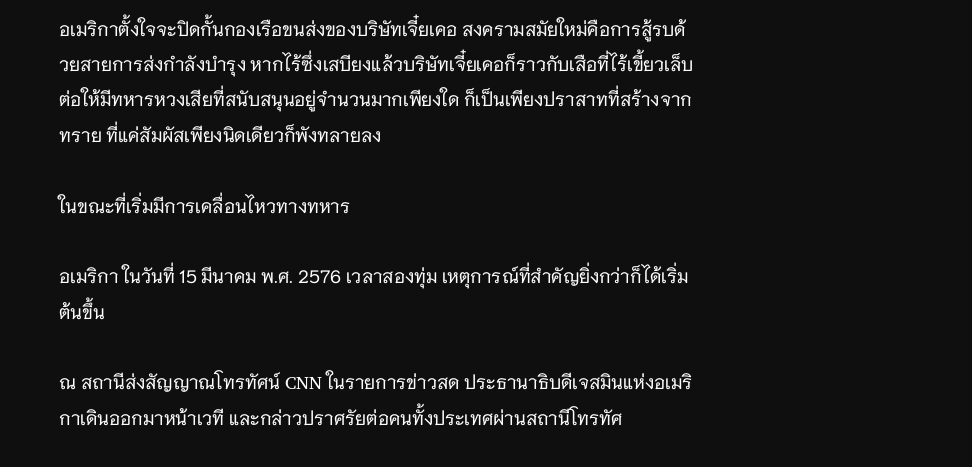อเมริกาตั้งใจจะปิดกั้นกองเรือขนส่งของบริษัทเจี๋ยเคอ สงครามสมัยใหม่คือการสู้รบด้วยสายการส่งกำลังบำรุง หากไร้ซึ่งเสบียงแล้วบริษัทเจี๋ยเคอก็ราวกับเสือที่ไร้เขี้ยวเล็บ ต่อให้มีทหารหวงเสียที่สนับสนุนอยู่จำนวนมากเพียงใด ก็เป็นเพียงปราสาทที่สร้างจากทราย ที่แค่สัมผัสเพียงนิดเดียวก็พังทลายลง

ในขณะที่เริ่มมีการเคลื่อนไหวทางทหาร

อเมริกา ในวันที่ 15 มีนาคม พ.ศ. 2576 เวลาสองทุ่ม เหตุการณ์ที่สำคัญยิ่งกว่าก็ได้เริ่มต้นขึ้น

ณ สถานีส่งสัญญาณโทรทัศน์ CNN ในรายการข่าวสด ประธานาธิบดีเจสมินแห่งอเมริกาเดินออกมาหน้าเวที และกล่าวปราศรัยต่อคนทั้งประเทศผ่านสถานีโทรทัศ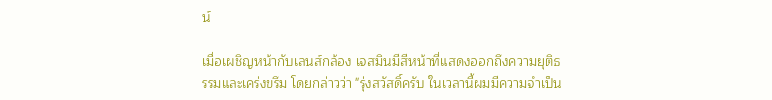น์

เมื่อเผชิญหน้ากับเลนส์กล้อง เจสมินมีสีหน้าที่แสดงออกถึงความยุติธรรมและเคร่งขรึม โดยกล่าวว่า "รุ่งสวัสดิ์ครับ ในเวลานี้ผมมีความจำเป็น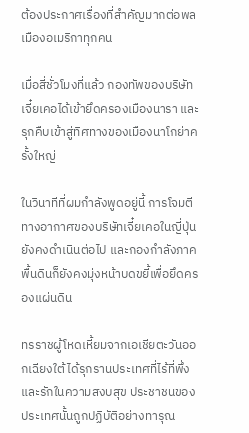ต้องประกาศเรื่องที่สำคัญมากต่อพลเมืองอเมริกาทุกคน

เมื่อสี่ชั่วโมงที่แล้ว กองทัพของบริษัทเจี๋ยเคอได้เข้ายึดครองเมืองนารา และรุกคืบเข้าสู่ทิศทางของเมืองนาโกย่าครั้งใหญ่

ในวินาทีที่ผมกำลังพูดอยู่นี้ การโจมตีทางอากาศของบริษัทเจี๋ยเคอในญี่ปุ่นยังคงดำเนินต่อไป และกองกำลังภาคพื้นดินก็ยังคงมุ่งหน้าบดขยี้เพื่อยึดครองแผ่นดิน

ทรราชผู้โหดเหี้ยมจากเอเชียตะวันออกเฉียงใต้ ได้รุกรานประเทศที่ไร้ที่พึ่งและรักในความสงบสุข ประชาชนของประเทศนั้นถูกปฏิบัติอย่างทารุณ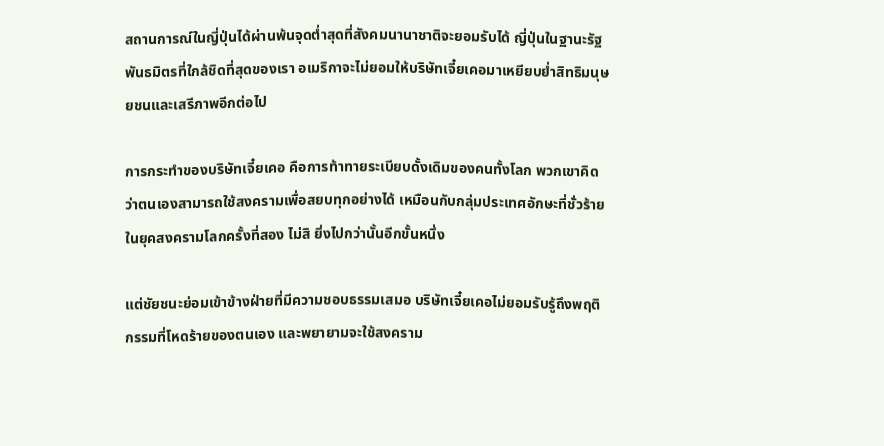สถานการณ์ในญี่ปุ่นได้ผ่านพ้นจุดต่ำสุดที่สังคมนานาชาติจะยอมรับได้ ญี่ปุ่นในฐานะรัฐพันธมิตรที่ใกล้ชิดที่สุดของเรา อเมริกาจะไม่ยอมให้บริษัทเจี๋ยเคอมาเหยียบย่ำสิทธิมนุษยชนและเสรีภาพอีกต่อไป

การกระทำของบริษัทเจี๋ยเคอ คือการท้าทายระเบียบดั้งเดิมของคนทั้งโลก พวกเขาคิดว่าตนเองสามารถใช้สงครามเพื่อสยบทุกอย่างได้ เหมือนกับกลุ่มประเทศอักษะที่ชั่วร้ายในยุคสงครามโลกครั้งที่สอง ไม่สิ ยิ่งไปกว่านั้นอีกขั้นหนึ่ง

แต่ชัยชนะย่อมเข้าข้างฝ่ายที่มีความชอบธรรมเสมอ บริษัทเจี๋ยเคอไม่ยอมรับรู้ถึงพฤติกรรมที่โหดร้ายของตนเอง และพยายามจะใช้สงคราม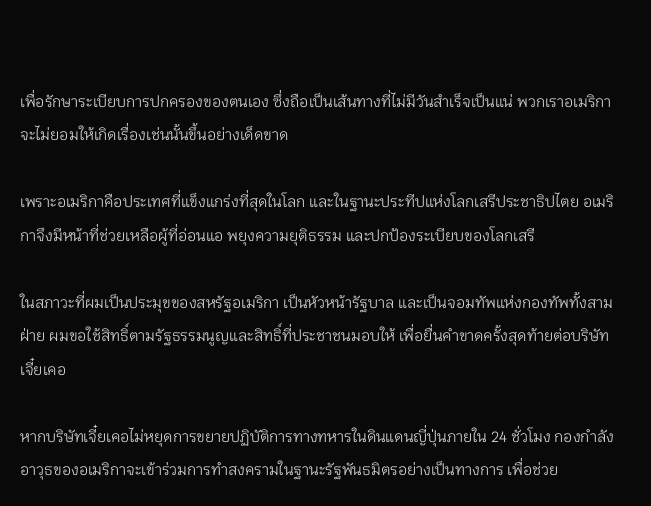เพื่อรักษาระเบียบการปกครองของตนเอง ซึ่งถือเป็นเส้นทางที่ไม่มีวันสำเร็จเป็นแน่ พวกเราอเมริกา จะไม่ยอมให้เกิดเรื่องเช่นนั้นขึ้นอย่างเด็ดขาด

เพราะอเมริกาคือประเทศที่แข็งแกร่งที่สุดในโลก และในฐานะประทีปแห่งโลกเสรีประชาธิปไตย อเมริกาจึงมีหน้าที่ช่วยเหลือผู้ที่อ่อนแอ พยุงความยุติธรรม และปกป้องระเบียบของโลกเสรี

ในสภาวะที่ผมเป็นประมุขของสหรัฐอเมริกา เป็นหัวหน้ารัฐบาล และเป็นจอมทัพแห่งกองทัพทั้งสามฝ่าย ผมขอใช้สิทธิ์ตามรัฐธรรมนูญและสิทธิ์ที่ประชาชนมอบให้ เพื่อยื่นคำขาดครั้งสุดท้ายต่อบริษัทเจี๋ยเคอ

หากบริษัทเจี๋ยเคอไม่หยุดการขยายปฏิบัติการทางทหารในดินแดนญี่ปุ่นภายใน 24 ชั่วโมง กองกำลังอาวุธของอเมริกาจะเข้าร่วมการทำสงครามในฐานะรัฐพันธมิตรอย่างเป็นทางการ เพื่อช่วย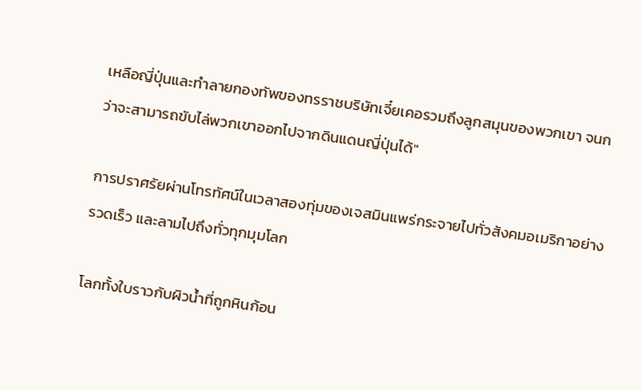เหลือญี่ปุ่นและทำลายกองทัพของทรราชบริษัทเจี๋ยเคอรวมถึงลูกสมุนของพวกเขา จนกว่าจะสามารถขับไล่พวกเขาออกไปจากดินแดนญี่ปุ่นได้"

การปราศรัยผ่านโทรทัศน์ในเวลาสองทุ่มของเจสมินแพร่กระจายไปทั่วสังคมอเมริกาอย่างรวดเร็ว และลามไปถึงทั่วทุกมุมโลก

โลกทั้งใบราวกับผิวน้ำที่ถูกหินก้อน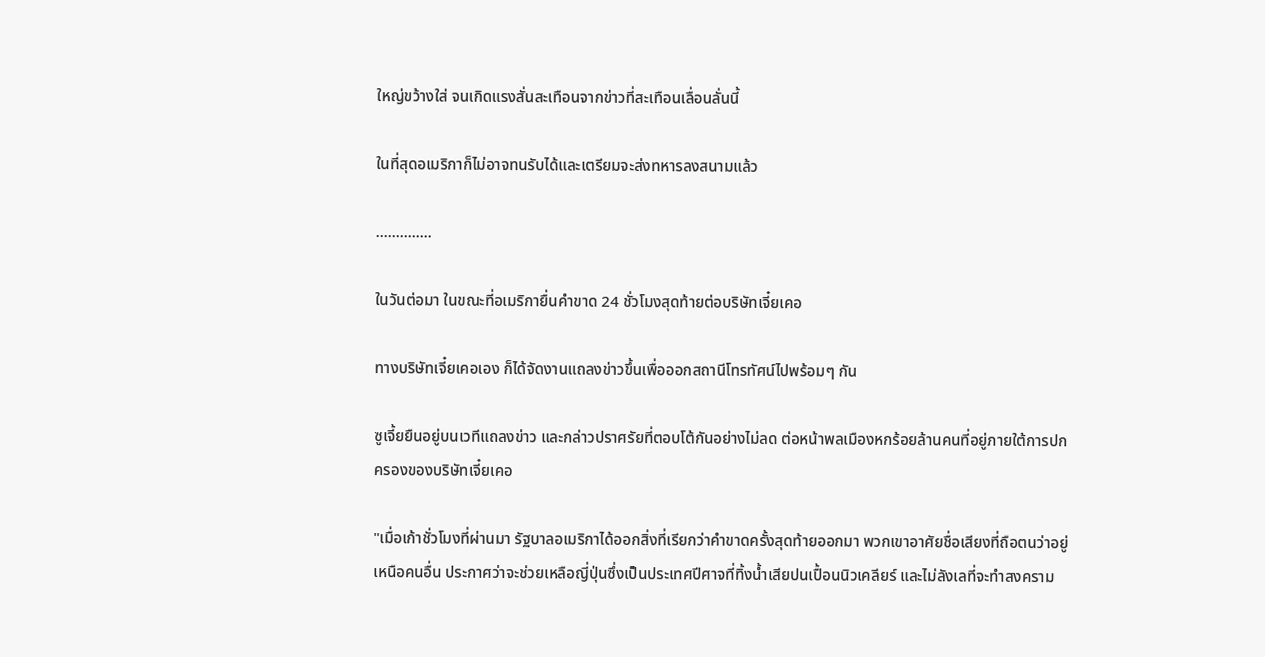ใหญ่ขว้างใส่ จนเกิดแรงสั่นสะเทือนจากข่าวที่สะเทือนเลื่อนลั่นนี้

ในที่สุดอเมริกาก็ไม่อาจทนรับได้และเตรียมจะส่งทหารลงสนามแล้ว

..............

ในวันต่อมา ในขณะที่อเมริกายื่นคำขาด 24 ชั่วโมงสุดท้ายต่อบริษัทเจี๋ยเคอ

ทางบริษัทเจี๋ยเคอเอง ก็ได้จัดงานแถลงข่าวขึ้นเพื่อออกสถานีโทรทัศน์ไปพร้อมๆ กัน

ซูเจี้ยยืนอยู่บนเวทีแถลงข่าว และกล่าวปราศรัยที่ตอบโต้กันอย่างไม่ลด ต่อหน้าพลเมืองหกร้อยล้านคนที่อยู่ภายใต้การปกครองของบริษัทเจี๋ยเคอ

"เมื่อเก้าชั่วโมงที่ผ่านมา รัฐบาลอเมริกาได้ออกสิ่งที่เรียกว่าคำขาดครั้งสุดท้ายออกมา พวกเขาอาศัยชื่อเสียงที่ถือตนว่าอยู่เหนือคนอื่น ประกาศว่าจะช่วยเหลือญี่ปุ่นซึ่งเป็นประเทศปีศาจที่ทิ้งน้ำเสียปนเปื้อนนิวเคลียร์ และไม่ลังเลที่จะทำสงคราม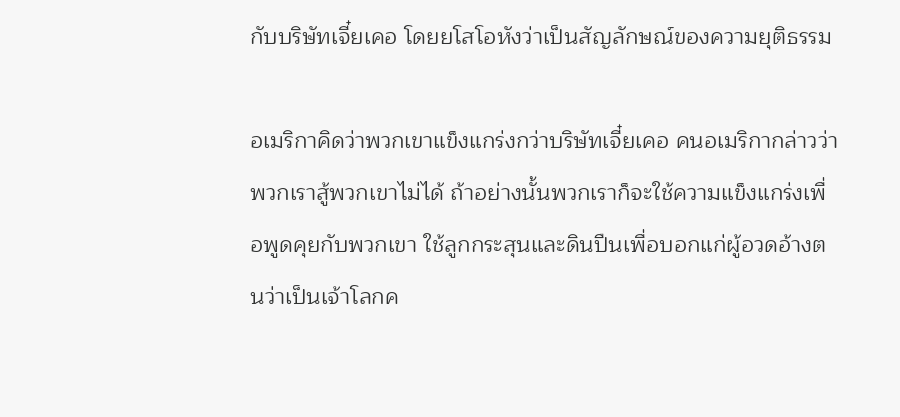กับบริษัทเจี๋ยเคอ โดยยโสโอหังว่าเป็นสัญลักษณ์ของความยุติธรรม

อเมริกาคิดว่าพวกเขาแข็งแกร่งกว่าบริษัทเจี๋ยเคอ คนอเมริกากล่าวว่าพวกเราสู้พวกเขาไม่ได้ ถ้าอย่างนั้นพวกเราก็จะใช้ความแข็งแกร่งเพื่อพูดคุยกับพวกเขา ใช้ลูกกระสุนและดินปืนเพื่อบอกแก่ผู้อวดอ้างตนว่าเป็นเจ้าโลกค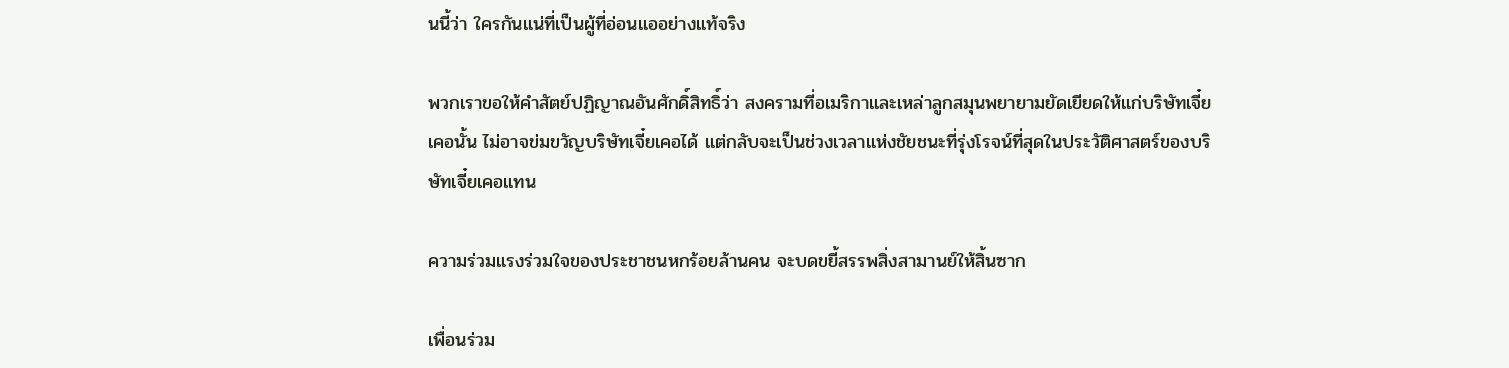นนี้ว่า ใครกันแน่ที่เป็นผู้ที่อ่อนแออย่างแท้จริง

พวกเราขอให้คำสัตย์ปฏิญาณอันศักดิ์สิทธิ์ว่า สงครามที่อเมริกาและเหล่าลูกสมุนพยายามยัดเยียดให้แก่บริษัทเจี๋ยเคอนั้น ไม่อาจข่มขวัญบริษัทเจี๋ยเคอได้ แต่กลับจะเป็นช่วงเวลาแห่งชัยชนะที่รุ่งโรจน์ที่สุดในประวัติศาสตร์ของบริษัทเจี๋ยเคอแทน

ความร่วมแรงร่วมใจของประชาชนหกร้อยล้านคน จะบดขยี้สรรพสิ่งสามานย์ให้สิ้นซาก

เพื่อนร่วม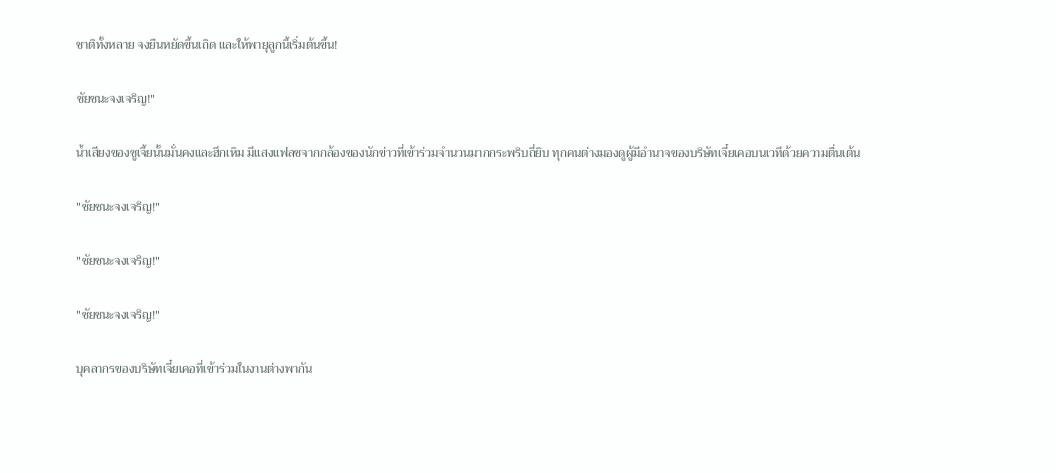ชาติทั้งหลาย จงยืนหยัดขึ้นเถิด และให้พายุลูกนี้เริ่มต้นขึ้น!

ชัยชนะจงเจริญ!"

น้ำเสียงของซูเจี้ยนั้นมั่นคงและฮึกเหิม มีแสงแฟลชจากกล้องของนักข่าวที่เข้าร่วมจำนวนมากกระพริบถี่ยิบ ทุกคนต่างมองดูผู้มีอำนาจของบริษัทเจี๋ยเคอบนเวทีด้วยความตื่นเต้น

"ชัยชนะจงเจริญ!"

"ชัยชนะจงเจริญ!"

"ชัยชนะจงเจริญ!"

บุคลากรของบริษัทเจี๋ยเคอที่เข้าร่วมในงานต่างพากัน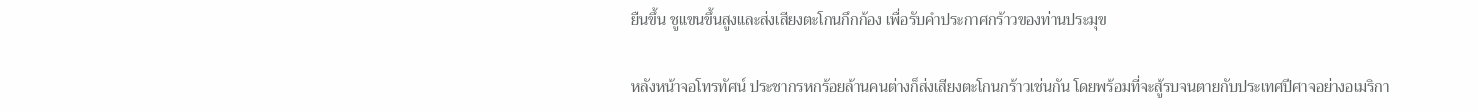ยืนขึ้น ชูแขนขึ้นสูงและส่งเสียงตะโกนกึกก้อง เพื่อรับคำประกาศกร้าวของท่านประมุข

หลังหน้าจอโทรทัศน์ ประชากรหกร้อยล้านคนต่างก็ส่งเสียงตะโกนกร้าวเช่นกัน โดยพร้อมที่จะสู้รบจนตายกับประเทศปีศาจอย่างอเมริกา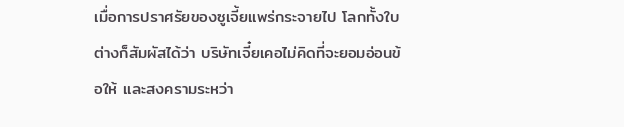เมื่อการปราศรัยของซูเจี้ยแพร่กระจายไป โลกทั้งใบต่างก็สัมผัสได้ว่า บริษัทเจี๋ยเคอไม่คิดที่จะยอมอ่อนข้อให้ และสงครามระหว่า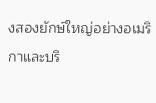งสองยักษ์ใหญ่อย่างอเมริกาและบริ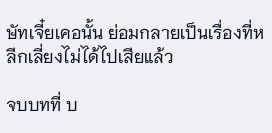ษัทเจี๋ยเคอนั้น ย่อมกลายเป็นเรื่องที่หลีกเลี่ยงไม่ได้ไปเสียแล้ว

จบบทที่ บ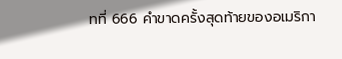ทที่ 666 คำขาดครั้งสุดท้ายของอเมริกา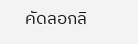คัดลอกลิ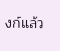งก์แล้ว